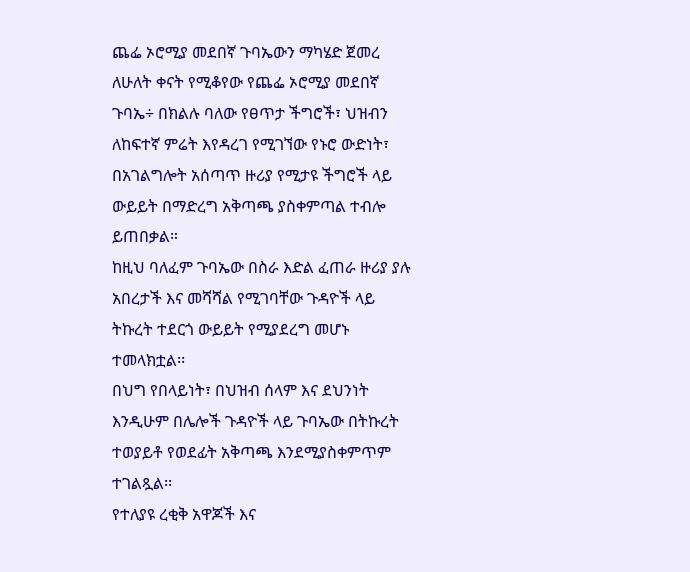ጨፌ ኦሮሚያ መደበኛ ጉባኤውን ማካሄድ ጀመረ
ለሁለት ቀናት የሚቆየው የጨፌ ኦሮሚያ መደበኛ ጉባኤ÷ በክልሉ ባለው የፀጥታ ችግሮች፣ ህዝብን ለከፍተኛ ምሬት እየዳረገ የሚገኘው የኑሮ ውድነት፣ በአገልግሎት አሰጣጥ ዙሪያ የሚታዩ ችግሮች ላይ ውይይት በማድረግ አቅጣጫ ያስቀምጣል ተብሎ ይጠበቃል።
ከዚህ ባለፈም ጉባኤው በስራ እድል ፈጠራ ዙሪያ ያሉ አበረታች እና መሻሻል የሚገባቸው ጉዳዮች ላይ ትኩረት ተደርጎ ውይይት የሚያደረግ መሆኑ ተመላክቷል፡፡
በህግ የበላይነት፣ በህዝብ ሰላም እና ደህንነት እንዲሁም በሌሎች ጉዳዮች ላይ ጉባኤው በትኩረት ተወያይቶ የወደፊት አቅጣጫ እንደሚያስቀምጥም ተገልጿል፡፡
የተለያዩ ረቂቅ አዋጆች እና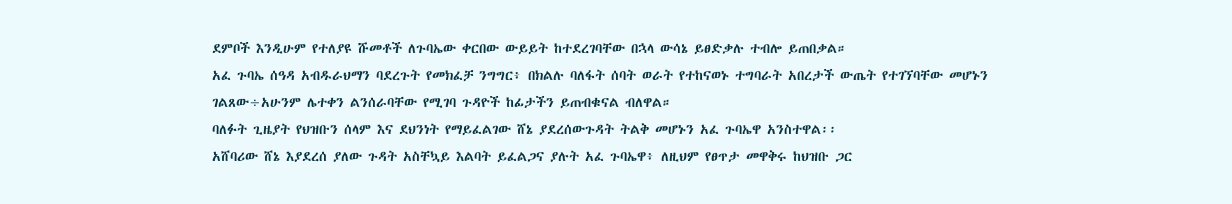ደምቦች እንዲሁም የተለያዩ ሹመቶች ለጉባኤው ቀርበው ውይይት ከተደረገባቸው በኋላ ውሳኔ ይፀድቃሉ ተብሎ ይጠበቃል።
አፈ ጉባኤ ሰዓዳ አብዱራህማን ባደረጉት የመክፈቻ ንግግር፥ በክልሉ ባለፋት ሰባት ወራት የተከናወኑ ተግባራት አበረታች ውጤት የተገኘባቸው መሆኑን ገልጸው÷አሁንም ሌተቀን ልንሰራባቸው የሚገባ ጉዳዮች ከፊታችን ይጠብቁናል ብለዋል።
ባለፉት ጊዜያት የህዝቡን ሰላም እና ደህንነት የማይፈልገው ሸኔ ያደረሰውጉዳት ትልቅ መሆኑን አፈ ጉባኤዋ አንስተዋል፡፡
አሸባሪው ሸኔ እያደረሰ ያለው ጉዳት አስቸኳይ እልባት ይፈልጋና ያሉት አፈ ጉባኤዋ፥ ለዚህም የፀጥታ መዋቅሩ ከህዝቡ ጋር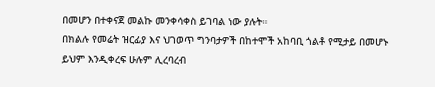በመሆን በተቀናጀ መልኩ መንቀሳቀስ ይገባል ነው ያሉት።
በክልሉ የመሬት ዝርፊያ እና ህገወጥ ግንባታዎች በከተሞች አከባቢ ጎልቶ የሚታይ በመሆኑ ይህም እንዲቀረፍ ሁሉም ሊረባረብ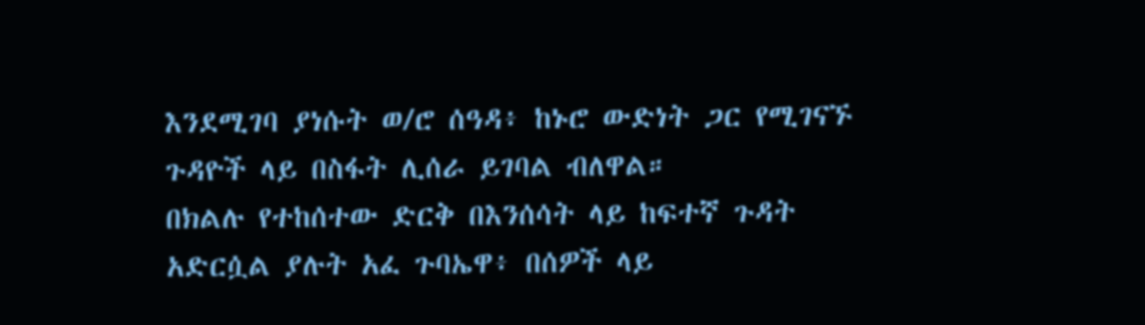እንደሚገባ ያነሱት ወ/ሮ ሰዓዳ፥ ከኑሮ ውድነት ጋር የሚገናኙ ጉዳዮች ላይ በስፋት ሊሰራ ይገባል ብለዋል።
በክልሉ የተከሰተው ድርቅ በእንሰሳት ላይ ከፍተኛ ጉዳት አድርሷል ያሉት አፈ ጉባኤዋ፥ በሰዎች ላይ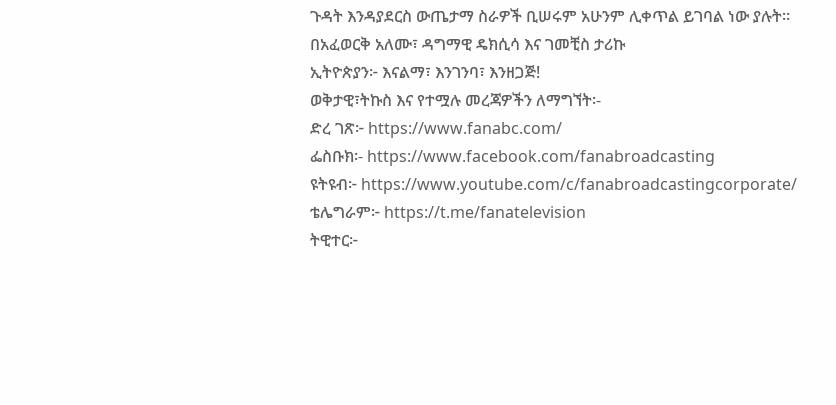ጉዳት እንዳያደርስ ውጤታማ ስራዎች ቢሠሩም አሁንም ሊቀጥል ይገባል ነው ያሉት።
በአፈወርቅ አለሙ፣ ዳግማዊ ዴክሲሳ እና ገመቺስ ታሪኩ
ኢትዮጵያን፦ እናልማ፣ እንገንባ፣ እንዘጋጅ!
ወቅታዊ፣ትኩስ እና የተሟሉ መረጃዎችን ለማግኘት፡-
ድረ ገጽ፦ https://www.fanabc.com/
ፌስቡክ፡- https://www.facebook.com/fanabroadcasting
ዩትዩብ፦ https://www.youtube.com/c/fanabroadcastingcorporate/
ቴሌግራም፦ https://t.me/fanatelevision
ትዊተር፦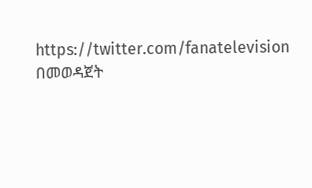https://twitter.com/fanatelevision በመወዳጀት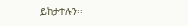ይከታተሉን፡፡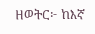ዘወትር፦ ከእኛ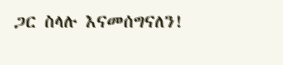ጋር ስላሉ እናመሰግናለን!